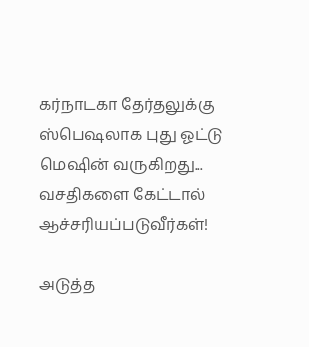கர்நாடகா தேர்தலுக்கு ஸ்பெஷலாக புது ஓட்டு மெஷின் வருகிறது... வசதிகளை கேட்டால் ஆச்சரியப்படுவீர்கள்!

அடுத்த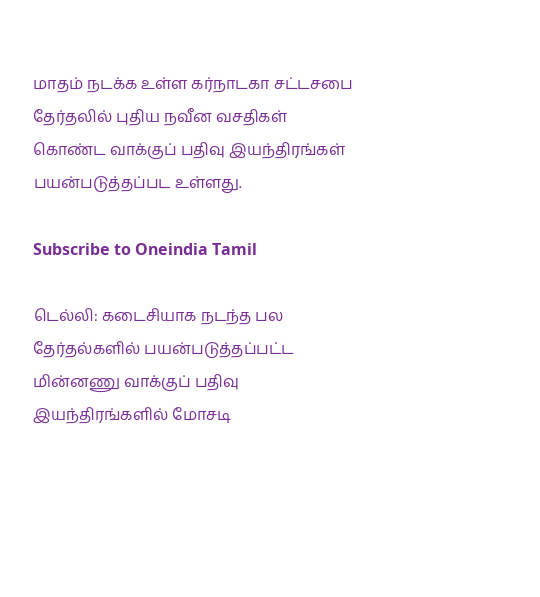மாதம் நடக்க உள்ள கர்நாடகா சட்டசபை தேர்தலில் புதிய நவீன வசதிகள் கொண்ட வாக்குப் பதிவு இயந்திரங்கள் பயன்படுத்தப்பட உள்ளது.

Subscribe to Oneindia Tamil

டெல்லி: கடைசியாக நடந்த பல தேர்தல்களில் பயன்படுத்தப்பட்ட மின்னணு வாக்குப் பதிவு இயந்திரங்களில் மோசடி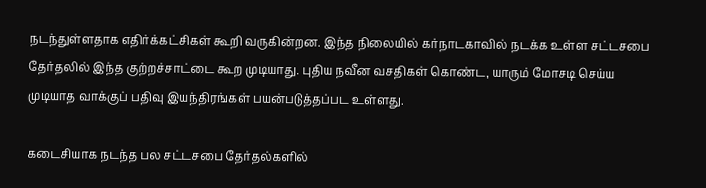நடந்துள்ளதாக எதிர்க்கட்சிகள் கூறி வருகின்றன. இந்த நிலையில் கர்நாடகாவில் நடக்க உள்ள சட்டசபை தேர்தலில் இந்த குற்றச்சாட்டை கூற முடியாது. புதிய நவீன வசதிகள் கொண்ட, யாரும் மோசடி செய்ய முடியாத வாக்குப் பதிவு இயந்திரங்கள் பயன்படுத்தப்பட உள்ளது.

கடைசியாக நடந்த பல சட்டசபை தேர்தல்களில்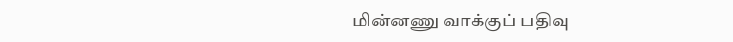மின்னணு வாக்குப் பதிவு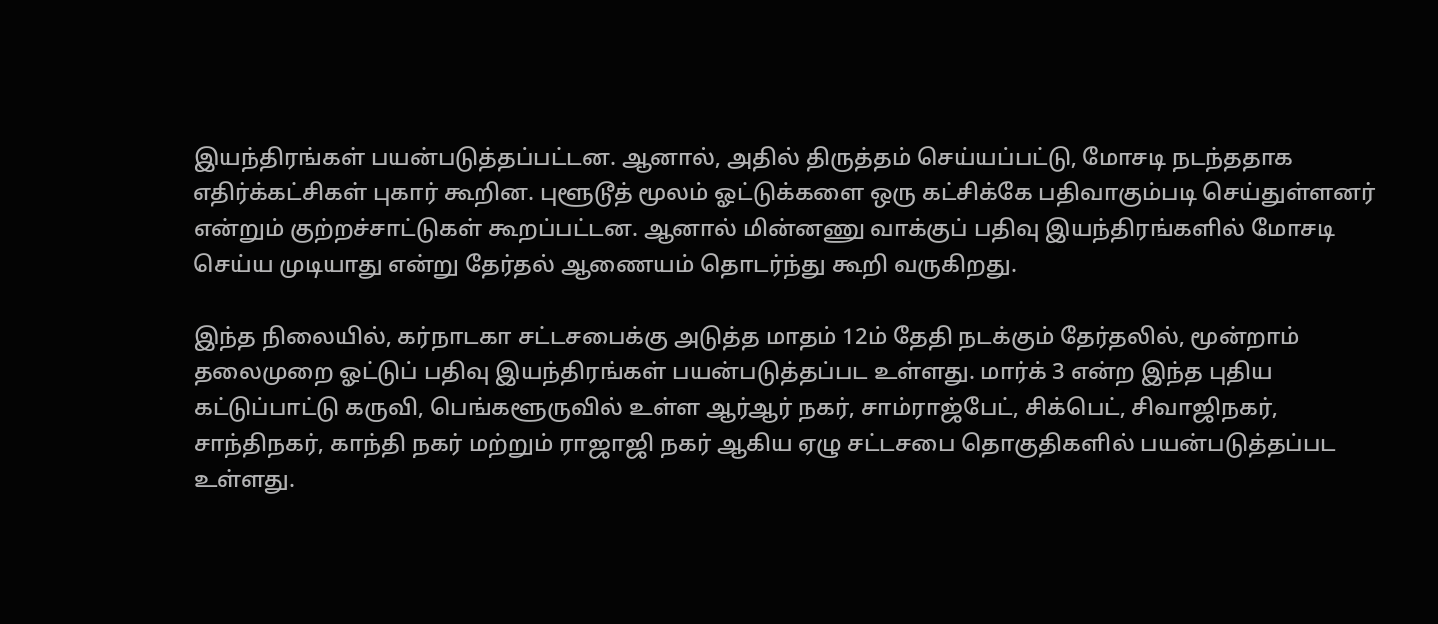இயந்திரங்கள் பயன்படுத்தப்பட்டன. ஆனால், அதில் திருத்தம் செய்யப்பட்டு, மோசடி நடந்ததாக எதிர்க்கட்சிகள் புகார் கூறின. புளூடூத் மூலம் ஓட்டுக்களை ஒரு கட்சிக்கே பதிவாகும்படி செய்துள்ளனர் என்றும் குற்றச்சாட்டுகள் கூறப்பட்டன. ஆனால் மின்னணு வாக்குப் பதிவு இயந்திரங்களில் மோசடி செய்ய முடியாது என்று தேர்தல் ஆணையம் தொடர்ந்து கூறி வருகிறது.

இந்த நிலையில், கர்நாடகா சட்டசபைக்கு அடுத்த மாதம் 12ம் தேதி நடக்கும் தேர்தலில், மூன்றாம் தலைமுறை ஓட்டுப் பதிவு இயந்திரங்கள் பயன்படுத்தப்பட உள்ளது. மார்க் 3 என்ற இந்த புதிய கட்டுப்பாட்டு கருவி, பெங்களூருவில் உள்ள ஆர்ஆர் நகர், சாம்ராஜ்பேட், சிக்பெட், சிவாஜிநகர், சாந்திநகர், காந்தி நகர் மற்றும் ராஜாஜி நகர் ஆகிய ஏழு சட்டசபை தொகுதிகளில் பயன்படுத்தப்பட உள்ளது.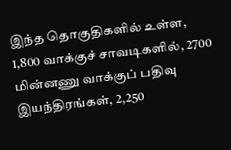இந்த தொகுதிகளில் உள்ள, 1,800 வாக்குச் சாவடிகளில், 2700 மின்னணு வாக்குப் பதிவு இயந்திரங்கள், 2,250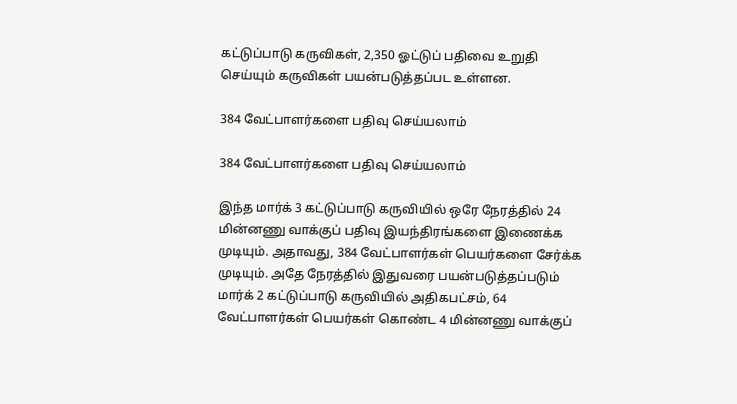கட்டுப்பாடு கருவிகள், 2,350 ஓட்டுப் பதிவை உறுதி செய்யும் கருவிகள் பயன்படுத்தப்பட உள்ளன.

384 வேட்பாளர்களை பதிவு செய்யலாம்

384 வேட்பாளர்களை பதிவு செய்யலாம்

இந்த மார்க் 3 கட்டுப்பாடு கருவியில் ஒரே நேரத்தில் 24 மின்னணு வாக்குப் பதிவு இயந்திரங்களை இணைக்க முடியும். அதாவது, 384 வேட்பாளர்கள் பெயர்களை சேர்க்க முடியும். அதே நேரத்தில் இதுவரை பயன்படுத்தப்படும் மார்க் 2 கட்டுப்பாடு கருவியில் அதிகபட்சம், 64 வேட்பாளர்கள் பெயர்கள் கொண்ட 4 மின்னணு வாக்குப்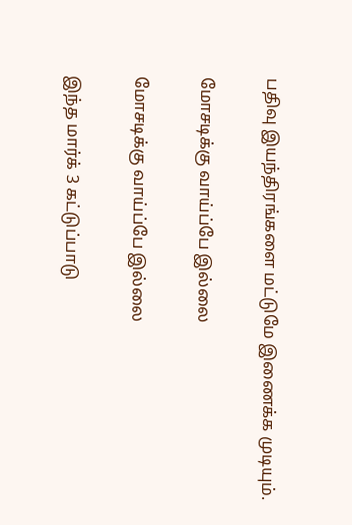பதிவு இயந்திரங்களை மட்டுமே இணைக்க முடியும்.

மோசடிக்கு வாய்ப்பே இல்லை

மோசடிக்கு வாய்ப்பே இல்லை

இந்த மார்க் 3 கட்டுப்பாடு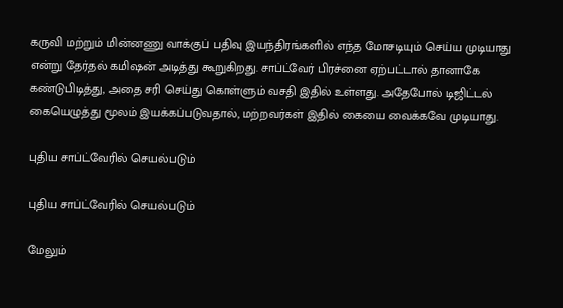கருவி மற்றும் மின்னணு வாக்குப் பதிவு இயந்திரங்களில் எந்த மோசடியும் செய்ய முடியாது என்று தேர்தல் கமிஷன் அடித்து கூறுகிறது. சாப்ட்வேர் பிரச்னை ஏற்பட்டால் தானாகே கண்டுபிடித்து, அதை சரி செய்து கொள்ளும் வசதி இதில் உள்ளது. அதேபோல் டிஜிட்டல் கையெழுத்து மூலம் இயக்கப்படுவதால், மற்றவர்கள் இதில் கையை வைக்கவே முடியாது.

புதிய சாப்ட்வேரில் செயல்படும்

புதிய சாப்ட்வேரில் செயல்படும்

மேலும்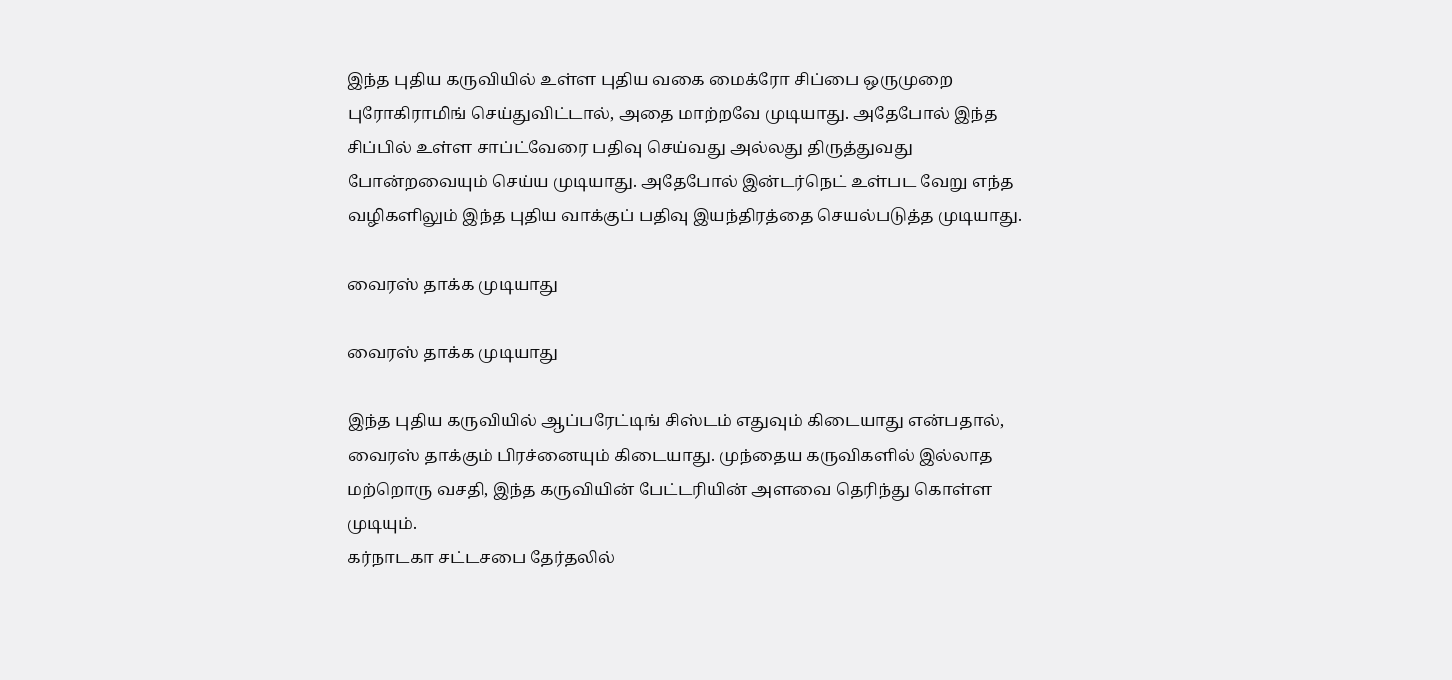இந்த புதிய கருவியில் உள்ள புதிய வகை மைக்ரோ சிப்பை ஒருமுறை புரோகிராமிங் செய்துவிட்டால், அதை மாற்றவே முடியாது. அதேபோல் இந்த சிப்பில் உள்ள சாப்ட்வேரை பதிவு செய்வது அல்லது திருத்துவது போன்றவையும் செய்ய முடியாது. அதேபோல் இன்டர்நெட் உள்பட வேறு எந்த வழிகளிலும் இந்த புதிய வாக்குப் பதிவு இயந்திரத்தை செயல்படுத்த முடியாது.

வைரஸ் தாக்க முடியாது

வைரஸ் தாக்க முடியாது

இந்த புதிய கருவியில் ஆப்பரேட்டிங் சிஸ்டம் எதுவும் கிடையாது என்பதால், வைரஸ் தாக்கும் பிரச்னையும் கிடையாது. முந்தைய கருவிகளில் இல்லாத மற்றொரு வசதி, இந்த கருவியின் பேட்டரியின் அளவை தெரிந்து கொள்ள முடியும்.
கர்நாடகா சட்டசபை தேர்தலில்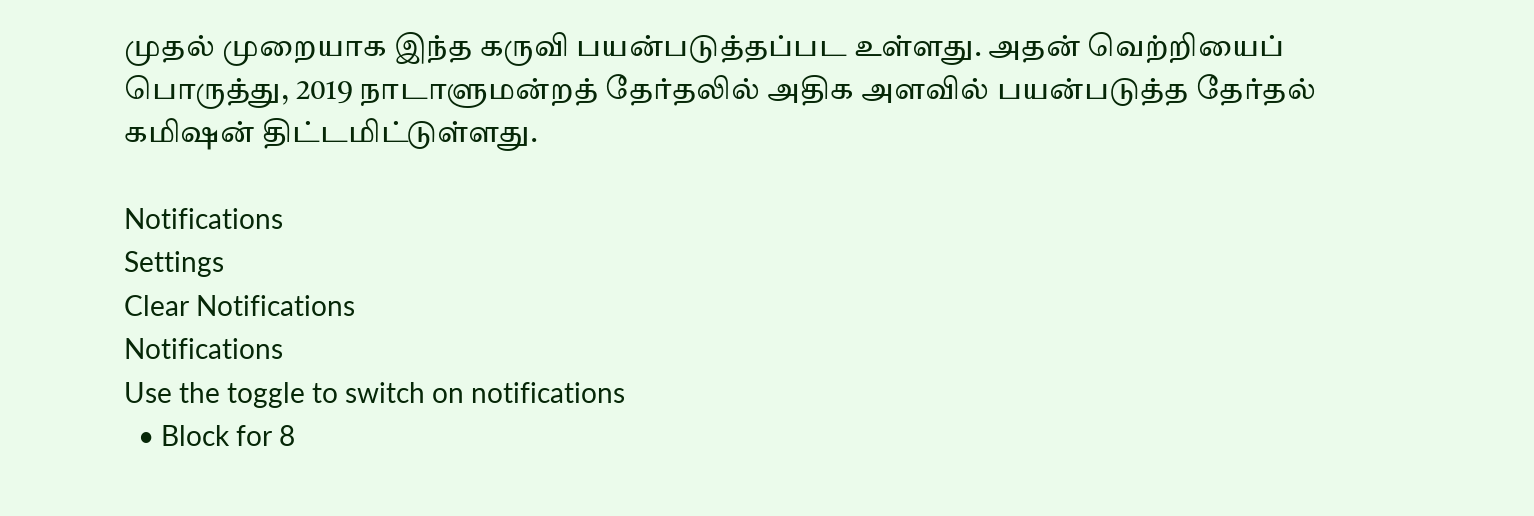முதல் முறையாக இந்த கருவி பயன்படுத்தப்பட உள்ளது. அதன் வெற்றியைப் பொருத்து, 2019 நாடாளுமன்றத் தேர்தலில் அதிக அளவில் பயன்படுத்த தேர்தல் கமிஷன் திட்டமிட்டுள்ளது.

Notifications
Settings
Clear Notifications
Notifications
Use the toggle to switch on notifications
  • Block for 8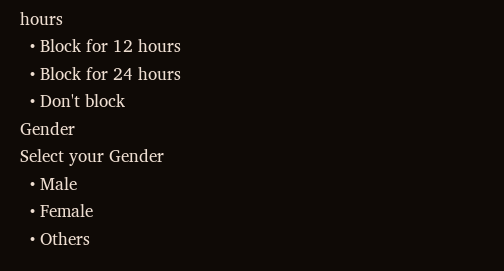hours
  • Block for 12 hours
  • Block for 24 hours
  • Don't block
Gender
Select your Gender
  • Male
  • Female
  • Others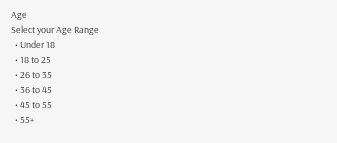Age
Select your Age Range
  • Under 18
  • 18 to 25
  • 26 to 35
  • 36 to 45
  • 45 to 55
  • 55+